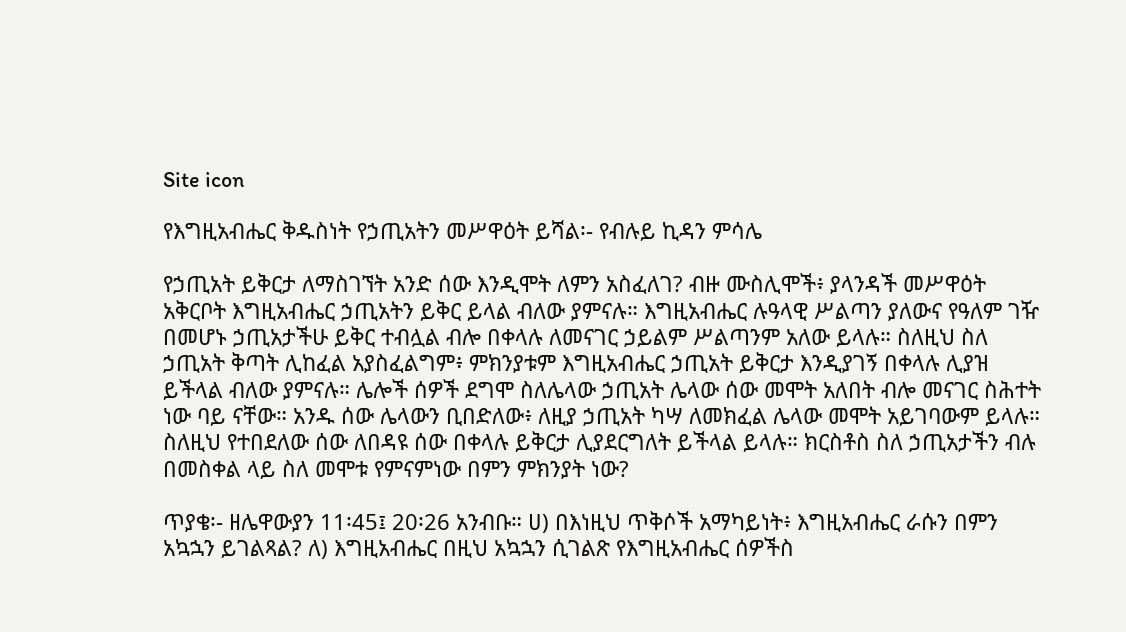Site icon

የእግዚአብሔር ቅዱስነት የኃጢአትን መሥዋዕት ይሻል፡- የብሉይ ኪዳን ምሳሌ

የኃጢአት ይቅርታ ለማስገኘት አንድ ሰው እንዲሞት ለምን አስፈለገ? ብዙ ሙስሊሞች፥ ያላንዳች መሥዋዕት አቅርቦት እግዚአብሔር ኃጢአትን ይቅር ይላል ብለው ያምናሉ። እግዚአብሔር ሉዓላዊ ሥልጣን ያለውና የዓለም ገዥ በመሆኑ ኃጢአታችሁ ይቅር ተብሏል ብሎ በቀላሉ ለመናገር ኃይልም ሥልጣንም አለው ይላሉ። ስለዚህ ስለ ኃጢአት ቅጣት ሊከፈል አያስፈልግም፥ ምክንያቱም እግዚአብሔር ኃጢአት ይቅርታ እንዲያገኝ በቀላሉ ሊያዝ ይችላል ብለው ያምናሉ። ሌሎች ሰዎች ደግሞ ስለሌላው ኃጢአት ሌላው ሰው መሞት አለበት ብሎ መናገር ስሕተት ነው ባይ ናቸው። አንዱ ሰው ሌላውን ቢበድለው፥ ለዚያ ኃጢአት ካሣ ለመክፈል ሌላው መሞት አይገባውም ይላሉ። ስለዚህ የተበደለው ሰው ለበዳዩ ሰው በቀላሉ ይቅርታ ሊያደርግለት ይችላል ይላሉ። ክርስቶስ ስለ ኃጢአታችን ብሉ በመስቀል ላይ ስለ መሞቱ የምናምነው በምን ምክንያት ነው?

ጥያቄ፡- ዘሌዋውያን 11፡45፤ 20፡26 አንብቡ። ሀ) በእነዚህ ጥቅሶች አማካይነት፥ እግዚአብሔር ራሱን በምን አኳኋን ይገልጻል? ለ) እግዚአብሔር በዚህ አኳኋን ሲገልጽ የእግዚአብሔር ሰዎችስ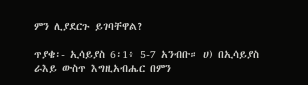ምን ሊያደርጉ ይገባቸዋል?

ጥያቄ፡- ኢሳይያስ 6፡1፥ 5-7 አንብቡ። ሀ) በኢሳይያስ ራእይ ውስጥ እግዚአብሔር በምን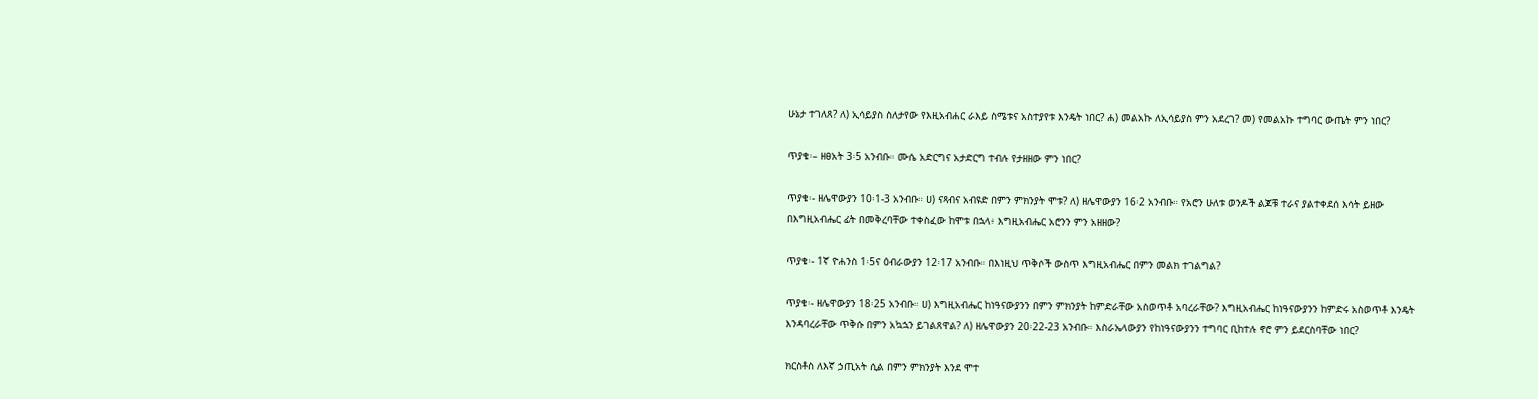ሁኔታ ተገለጸ? ለ) ኢሳይያስ ስለታየው የእዚአብሐር ራእይ ስሜቱና አስተያየቱ እንዴት ነበር? ሐ) መልአኩ ለኢሳይያስ ምን አደረገ? መ) የመልአኩ ተግባር ውጤት ምን ነበር?

ጥያቄ፡– ዘፀአት 3፡5 አንብቡ። ሙሴ አድርግና አታድርግ ተብሉ የታዘዘው ምን ነበር?

ጥያቄ፡- ዘሌዋውያን 10፡1-3 አንብቡ። ሀ) ናጻብና አብዩድ በምን ምክንያት ሞቱ? ለ) ዘሌዋውያን 16፡2 አንብቡ። የአሮን ሁለቱ ወንዶች ልጆቹ ተራና ያልተቀደሰ እሳት ይዘው በእግዚአብሔር ፊት በመቅረባቸው ተቀስፈው ከሞቱ በኋላ፥ እግዚአብሔር አሮንን ምን አዘዘው?

ጥያቄ፡- 1ኛ ዮሐንስ 1፡5ና ዕብራውያን 12፡17 አንብቡ። በእነዚህ ጥቅሶች ውስጥ እግዚአብሔር በምን መልክ ተገልግል?

ጥያቄ፡- ዘሌዋውያን 18፡25 አንብቡ። ሀ) እግዚአብሔር ከነዓናውያንን በምን ምክንያት ከምድራቸው አስወጥቶ አባረራቸው? እግዚአብሔር ከነዓናውያንን ከምድሩ አስወጥቶ እንዴት እንዳባረራቸው ጥቅሱ በምን አኳኋን ይገልጸዋል? ለ) ዘሌዋውያን 20፡22-23 አንብቡ። እስራኤላውያን የከነዓናውያንን ተግባር ቢከተሉ ኖሮ ምን ይደርስባቸው ነበር?

ክርስቶስ ለእኛ ኃጢአት ሲል በምን ምክንያት እንደ ሞተ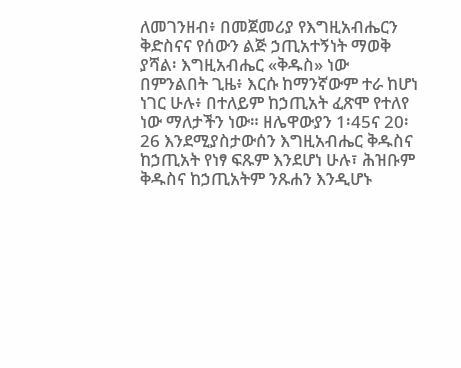ለመገንዘብ፥ በመጀመሪያ የእግዚአብሔርን ቅድስናና የሰውን ልጅ ኃጢአተኝነት ማወቅ ያሻል፡ እግዚአብሔር «ቅዱስ» ነው በምንልበት ጊዜ፥ እርሱ ከማንኛውም ተራ ከሆነ ነገር ሁሉ፥ በተለይም ከኃጢአት ፈጽሞ የተለየ ነው ማለታችን ነው። ዘሌዋውያን 1፡45ና 20፡26 እንደሚያስታውሰን እግዚአብሔር ቅዱስና ከኃጢአት የነፃ ፍጹም እንደሆነ ሁሉ፣ ሕዝቡም ቅዱስና ከኃጢአትም ንጹሐን እንዲሆኑ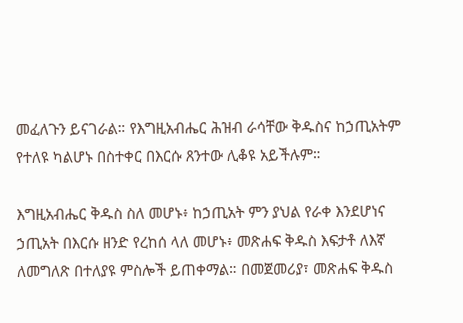መፈለጉን ይናገራል። የእግዚአብሔር ሕዝብ ራሳቸው ቅዱስና ከኃጢአትም የተለዩ ካልሆኑ በስተቀር በእርሱ ጸንተው ሊቆዩ አይችሉም።

እግዚአብሔር ቅዱስ ስለ መሆኑ፥ ከኃጢአት ምን ያህል የራቀ እንደሆነና ኃጢአት በእርሱ ዘንድ የረከሰ ላለ መሆኑ፥ መጽሐፍ ቅዱስ እፍታቶ ለእኛ ለመግለጽ በተለያዩ ምስሎች ይጠቀማል። በመጀመሪያ፣ መጽሐፍ ቅዱስ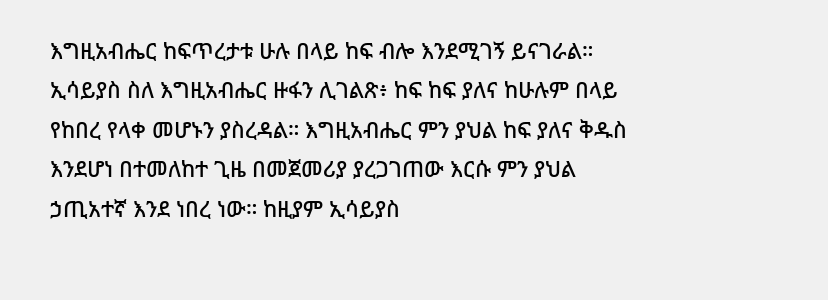እግዚአብሔር ከፍጥረታቱ ሁሉ በላይ ከፍ ብሎ እንደሚገኝ ይናገራል። ኢሳይያስ ስለ እግዚአብሔር ዙፋን ሊገልጽ፥ ከፍ ከፍ ያለና ከሁሉም በላይ የከበረ የላቀ መሆኑን ያስረዳል። እግዚአብሔር ምን ያህል ከፍ ያለና ቅዱስ እንደሆነ በተመለከተ ጊዜ በመጀመሪያ ያረጋገጠው እርሱ ምን ያህል ኃጢአተኛ እንደ ነበረ ነው። ከዚያም ኢሳይያስ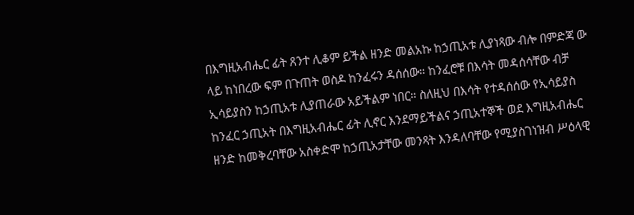በእግዚአብሔር ፊት ጸንተ ሊቆም ይችል ዘንድ መልአኩ ከኃጢአቱ ሊያነጻው ብሎ በምድጃ ው ላይ ከነበረው ፍም በጉጠት ወስዶ ከንፈሩን ዳሰሰው። ከንፈሮቹ በእሳት መዳሰሳቸው ብቻ ኢሳይያስን ከኃጢአቱ ሊያጠራው አይችልም ነበር። ስለዚህ በእሳት የተዳሰሰው የኢሳይያስ ከንፈር ኃጢአት በእግዚአብሔር ፊት ሊኖር እንደማይችልና ኃጢአተኞች ወደ እግዚአብሔር ዘንድ ከመቅረባቸው አስቀድሞ ከኃጢአታቸው መንጻት እንዳለባቸው የሚያስገነዝብ ሥዕላዊ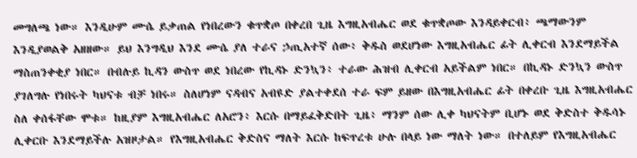መግለጫ ነው። እንዲሁም ሙሴ ይቃጠል የነበረውን ቁጥቋጦ በቀረበ ጊዜ እግዚአብሔር ወደ ቁጥቋጦው እንዳይቀርብ፥ ጫማውንም እንዲያወልቅ አዘዘው። ይህ እንግዲህ እንደ ሙሴ ያለ ተራና ኃጢአተኛ ሰው፥ ቅዱስ ወደሆነው እግዚአብሔር ፊት ሊቀርብ እንደማይችል ማስጠንቀቂያ ነበር። በብሉይ ኪዳን ውስጥ ወደ ነበረው የኪዳኑ ድንኳን፥ ተራው ሕዝብ ሊቀርብ አይችልም ነበር። በኪዳኑ ድንኳን ውስጥ ያገለግሉ የነበሩት ካህናቱ ብቻ ነበሩ። ስለሆነም ናዳብና አብዩድ ያልተቀደሰ ተራ ፍም ይዘው በእግዚአብሔር ፊት በቀረቡ ጊዜ እግዚአብሔር ስለ ቀሰፋቸው ሞቱ። ከዚያም እግዚአብሔር ለአሮን፥ እርሱ በማይፈቅድበት ጊዜ፥ ማንም ሰው ሊቀ ካህናትም ቢሆኑ ወደ ቅድስተ ቅዱሳኑ ሊቀርቡ እንደማይችሉ አዝዞታል። የእግዚአብሔር ቅድስና ማለት እርሱ ከፍጥረቱ ሁሉ በላይ ነው ማለት ነው። በተለይም የእግዚአብሔር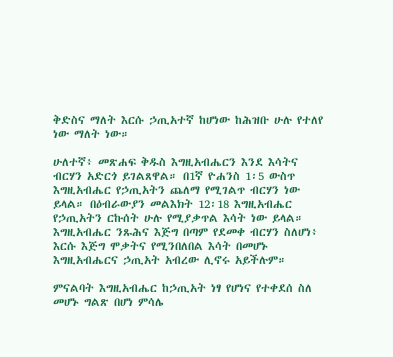ቅድስና ማለት እርሱ ኃጢአተኛ ከሆነው ከሕዝቡ ሁሉ የተለየ ነው ማለት ነው።

ሁለተኛ፥ መጽሐፍ ቅዱስ እግዚአብሔርን እንደ እሳትና ብርሃን አድርጎ ይገልጸዋል። በ1ኛ ዮሐንስ 1፡5 ውስጥ እግዚአብሔር የኃጢአትን ጨለማ የሚገልጥ ብርሃን ነው ይላል። በዕብራውያን መልእክት 12፡18 እግዚአብሔር የኃጢአትን ርኩሰት ሁሉ የሚያቃጥል እሳት ነው ይላል። እግዚአብሔር ንጹሕና እጅግ በጣም የደመቀ ብርሃን ስለሆነ፥ እርሱ እጅግ ሞቃትና የሚንበለበል እሳት በመሆኑ እግዚአብሔርና ኃጢአት አብረው ሊኖሩ አይችሉም።

ምናልባት እግዚአብሔር ከኃጢአት ነፃ የሆነና የተቀደሰ ስለ መሆኑ ግልጽ በሆነ ምሳሌ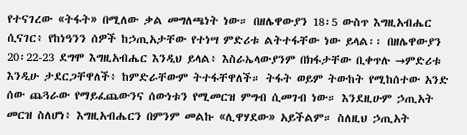የተናገረው «ትፋት» በሚለው ቃል መግለጫነት ነው። በዘሌዋውያን 18፡5 ውስጥ እግዚአብሔር ሲናገር፥ የከነዓንን ሰዎች ከኃጢአታቸው የተነሣ ምድሪቱ ልትተፋቸው ነው ይላል፡፡ በዘሌዋውያን 20፡22-23 ደግሞ እግዚአብሔር እንዲህ ይላል፥ እስራኤላውያንም በክፋታቸው ቢቀጥሉ →ምድሪቱ እንዲሁ ታደርጋቸዋለች፥ ከምድራቸውም ትተፋቸዋለች። ትፋት ወይም ትውከት የሚከሰተው አንድ ሰው ጨጓራው የማይፈጨውንና ሰውነቱን የሚመርዝ ምግብ ሲመገብ ነው። እንደዚሁም ኃጢአት መርዝ ስለሆነ፥ እግዚአብሔርን በምንም መልኩ «ሊዋሃደው» አይችልም። ስለዚህ ኃጢአት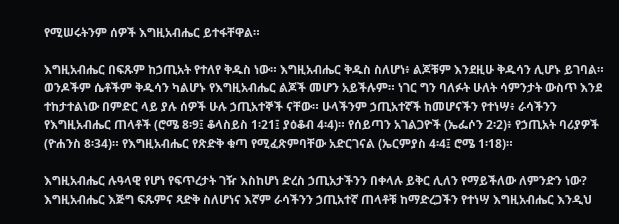የሚሠሩትንም ሰዎች እግዚአብሔር ይተፋቸዋል።

እግዚአብሔር በፍጹም ከኃጢአት የተለየ ቅዱስ ነው። እግዚአብሔር ቅዱስ ስለሆነ፥ ልጆቹም እንደዚሁ ቅዱሳን ሊሆኑ ይገባል። ወንዶችም ሴቶችም ቅዱሳን ካልሆኑ የእግዚአብሔር ልጆች መሆን አይችሉም። ነገር ግን ባለፉት ሁለት ሳምንታት ውስጥ እንደ ተከታተልነው በምድር ላይ ያሉ ሰዎች ሁሉ ኃጢአተኞች ናቸው። ሁላችንም ኃጢአተኛች ከመሆናችን የተነሣ፥ ራሳችንን የእግዚአብሔር ጠላቶች (ሮሜ 8፡9፤ ቆላስይስ 1፡21፤ ያዕቆብ 4፡4)። የሰይጣን አገልጋዮች (ኤፌሶን 2፡2)፥ የኃጢአት ባሪያዎች (ዮሐንስ 8፡34)። የእግዚአብሔር የጽድቅ ቁጣ የሚፈጽምባቸው አድርገናል (ኤርምያስ 4፡4፤ ሮሜ 1፡18)።

እግዚአብሔር ሉዓላዊ የሆነ የፍጥረታት ገዥ እስከሆነ ድረስ ኃጢአታችንን በቀላሉ ይቅር ሊለን የማይችለው ለምንድን ነው? እግዚአብሔር እጅግ ፍጹምና ጻድቅ ስለሆነና እኛም ራሳችንን ኃጢአተኛ ጠላቶቹ ከማድረጋችን የተነሣ እግዚአብሔር እንዲህ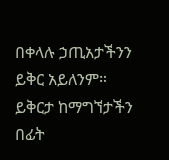በቀላሉ ኃጢአታችንን ይቅር አይለንም። ይቅርታ ከማግኘታችን በፊት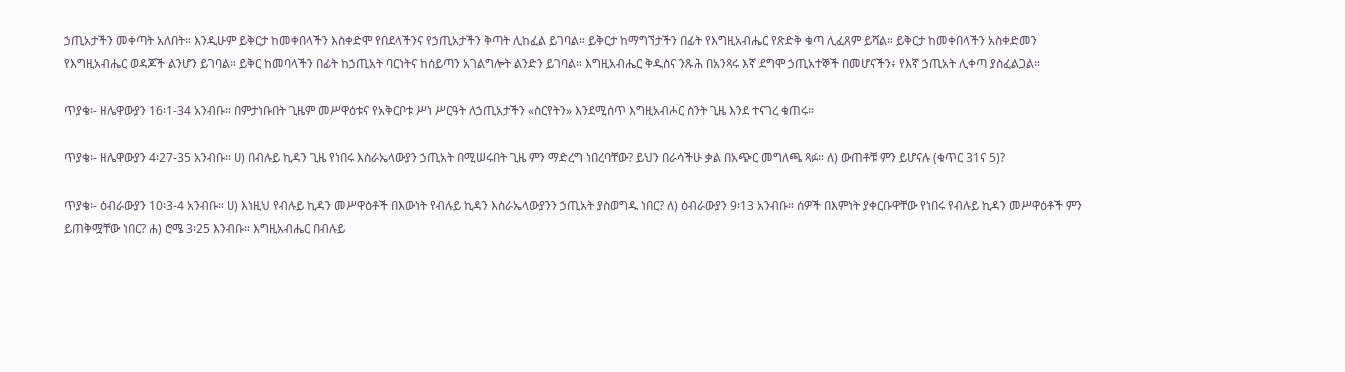ኃጢአታችን መቀጣት አለበት። እንዲሁም ይቅርታ ከመቀበላችን እስቀድሞ የበደላችንና የኃጢአታችን ቅጣት ሊከፈል ይገባል። ይቅርታ ከማግኘታችን በፊት የእግዚአብሔር የጽድቅ ቁጣ ሊፈጸም ይሻል። ይቅርታ ከመቀበላችን አስቀድመን የእግዚአብሔር ወዳጆች ልንሆን ይገባል። ይቅር ከመባላችን በፊት ከኃጢአት ባርነትና ከሰይጣን አገልግሎት ልንድን ይገባል። እግዚአብሔር ቅዱስና ንጹሕ በአንጻሩ እኛ ደግሞ ኃጢአተኞች በመሆናችን፥ የእኛ ኃጢአት ሊቀጣ ያስፈልጋል።

ጥያቄ፡- ዘሌዋውያን 16፡1-34 አንብቡ። በምታነቡበት ጊዜም መሥዋዕቱና የአቅርቦቱ ሥነ ሥርዓት ለኃጢአታችን «ስርየትን» እንደሚሰጥ እግዚአብሖር ስንት ጊዜ እንደ ተናገረ ቁጠሩ።

ጥያቄ፡- ዘሌዋውያን 4፡27-35 አንብቡ። ሀ) በብሉይ ኪዳን ጊዜ የነበሩ እስራኤላውያን ኃጢአት በሚሠሩበት ጊዜ ምን ማድረግ ነበረባቸው? ይህን በራሳችሁ ቃል በአጭር መግለጫ ጻፉ። ለ) ውጠቶቹ ምን ይሆናሉ (ቁጥር 31ና 5)?

ጥያቄ፡- ዕብራውያን 10፡3-4 አንብቡ። ሀ) እነዚህ የብሉይ ኪዳን መሥዋዕቶች በእውነት የብሉይ ኪዳን እስራኤላውያንን ኃጢአት ያስወግዱ ነበር? ለ) ዕብራውያን 9፡13 አንብቡ። ሰዎች በእምነት ያቀርቡዋቸው የነበሩ የብሉይ ኪዳን መሥዋዕቶች ምን ይጠቅሟቸው ነበር? ሐ) ሮሜ 3፡25 እንብቡ። እግዚአብሔር በብሉይ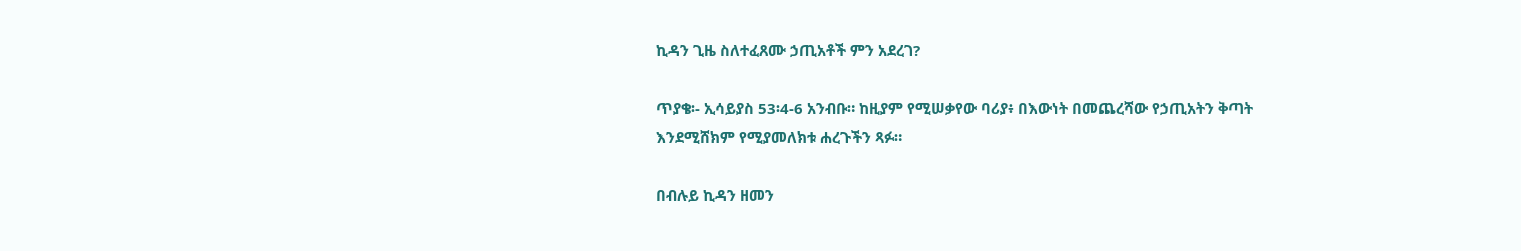ኪዳን ጊዜ ስለተፈጸሙ ኃጢአቶች ምን አደረገ?

ጥያቄ፡- ኢሳይያስ 53፡4-6 አንብቡ። ከዚያም የሚሠቃየው ባሪያ፥ በእውነት በመጨረሻው የኃጢአትን ቅጣት እንደሚሸክም የሚያመለክቱ ሐረጉችን ጻፉ።

በብሉይ ኪዳን ዘመን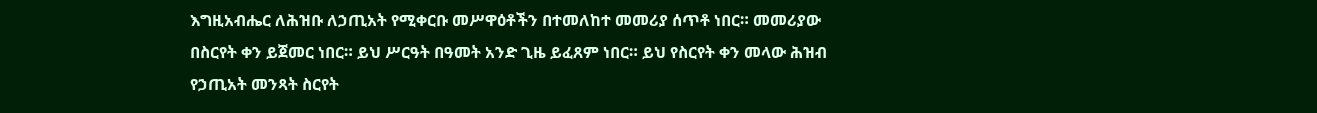እግዚአብሔር ለሕዝቡ ለኃጢአት የሚቀርቡ መሥዋዕቶችን በተመለከተ መመሪያ ሰጥቶ ነበር። መመሪያው በስርየት ቀን ይጀመር ነበር። ይህ ሥርዓት በዓመት አንድ ጊዜ ይፈጸም ነበር። ይህ የስርየት ቀን መላው ሕዝብ የኃጢአት መንጻት ስርየት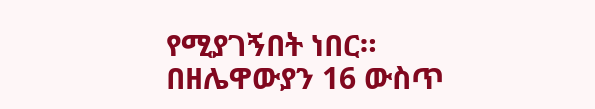የሚያገኝበት ነበር። በዘሌዋውያን 16 ውስጥ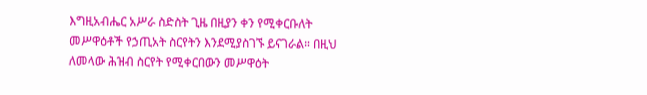እግዚአብሔር አሥራ ስድስት ጊዜ በዚያን ቀን የሚቀርቡለት መሥዋዕቶች የኃጢአት ስርየትን እንደሚያስገኙ ይናገራል። በዚህ ለመላው ሕዝብ ስርየት የሚቀርበውን መሥዋዕት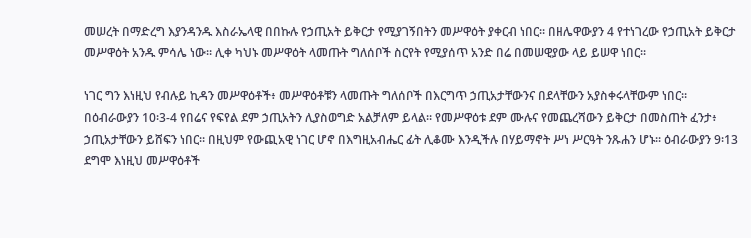መሠረት በማድረግ እያንዳንዱ እስራኤላዊ በበኩሉ የኃጢአት ይቅርታ የሚያገኝበትን መሥዋዕት ያቀርብ ነበር። በዘሌዋውያን 4 የተነገረው የኃጢአት ይቅርታ መሥዋዕት አንዱ ምሳሌ ነው። ሊቀ ካህኑ መሥዋዕት ላመጡት ግለሰቦች ስርየት የሚያሰጥ አንድ በሬ በመሠዊያው ላይ ይሠዋ ነበር፡፡

ነገር ግን እነዚህ የብሉይ ኪዳን መሥዋዕቶች፥ መሥዋዕቶቹን ላመጡት ግለሰቦች በእርግጥ ኃጢአታቸውንና በደላቸውን አያስቀሩላቸውም ነበር። በዕብራውያን 10፡3-4 የበሬና የፍየል ደም ኃጢአትን ሊያስወግድ አልቻለም ይላል። የመሥዋዕቱ ደም ሙሉና የመጨረሻውን ይቅርታ በመስጠት ፈንታ፥ ኃጢአታቸውን ይሸፍን ነበር። በዚህም የውጪአዊ ነገር ሆኖ በእግዚአብሔር ፊት ሊቆሙ እንዲችሉ በሃይማኖት ሥነ ሥርዓት ንጹሐን ሆኑ፡፡ ዕብራውያን 9፡13 ደግሞ እነዚህ መሥዋዕቶች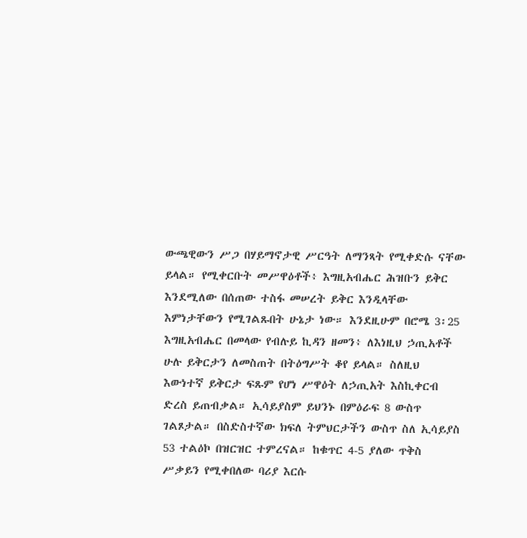ውጫዊውን ሥጋ በሃይማኖታዊ ሥርዓት ለማንጻት የሚቀድሱ ናቸው ይላል። የሚቀርቡት መሥዋዕቶች፥ እግዚአብሔር ሕዝቡን ይቅር እንደሚለው በሰጠው ተስፋ መሠረት ይቅር እንዲላቸው እምነታቸውን የሚገልጹበት ሁኔታ ነው። እንደዚሁም በሮሜ 3፡25 እግዚአብሔር በመላው የብሉይ ኪዳን ዘመን፥ ለእነዚህ ኃጢአቶች ሁሉ ይቅርታን ለመስጠት በትዕግሥት ቆየ ይላል። ስለዚህ እውነተኛ ይቅርታ ፍጹም የሆነ ሥዋዕት ለኃጢአት እስኪቀርብ ድረስ ይጠብቃል። ኢሳይያስም ይህንኑ በምዕራፍ 8 ውስጥ ገልጾታል። በስድስተኛው ክፍለ ትምህርታችን ውስጥ ስለ ኢሳይያስ 53 ተልዕኮ በዝርዝር ተምረናል። ከቁጥር 4-5 ያለው ጥቅስ ሥቃይን የሚቀበለው ባሪያ እርሱ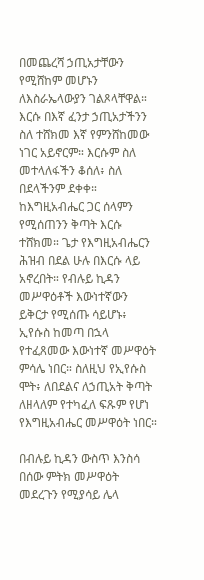በመጨረሻ ኃጢአታቸውን የሚሸከም መሆኑን ለእስራኤላውያን ገልጾላቸዋል። እርሱ በእኛ ፈንታ ኃጢአታችንን ስለ ተሸክመ እኛ የምንሸከመው ነገር አይኖርም። እርሱም ስለ መተላለፋችን ቆሰለ፥ ስለ በደላችንም ደቀቀ። ከእግዚአብሔር ጋር ሰላምን የሚሰጠንን ቅጣት እርሱ ተሸክመ። ጌታ የእግዚአብሔርን ሕዝብ በደል ሁሉ በእርሱ ላይ አኖረበት። የብሉይ ኪዳን መሥዋዕቶች እውነተኛውን ይቅርታ የሚሰጡ ሳይሆኑ፥ ኢየሱስ ከመጣ በኋላ የተፈጸመው እውነተኛ መሥዋዕት ምሳሌ ነበር። ስለዚህ የኢየሱስ ሞት፥ ለበደልና ለኃጢአት ቅጣት ለዘላለም የተካፈለ ፍጹም የሆነ የእግዚአብሔር መሥዋዕት ነበር።

በብሉይ ኪዳን ውስጥ እንስሳ በሰው ምትክ መሥዋዕት መደረጉን የሚያሳይ ሌላ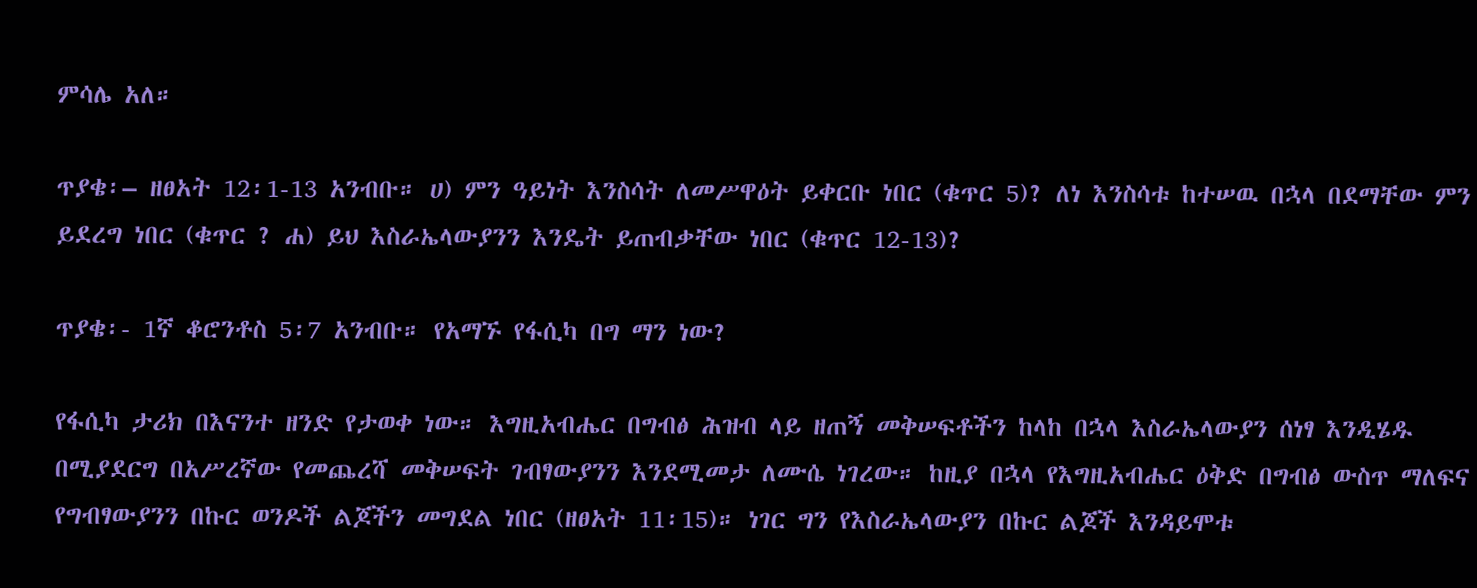ምሳሌ አለ።

ጥያቄ፡– ዘፀአት 12፡1-13 አንብቡ። ሀ) ምን ዓይነት እንስሳት ለመሥዋዕት ይቀርቡ ነበር (ቁጥር 5)? ለነ እንስሳቱ ከተሠዉ በኋላ በደማቸው ምን ይደረግ ነበር (ቁጥር ? ሐ) ይህ እስራኤላውያንን እንዴት ይጠብቃቸው ነበር (ቁጥር 12-13)?

ጥያቄ፡- 1ኛ ቆሮንቶስ 5፡7 አንብቡ። የአማኙ የፋሲካ በግ ማን ነው?

የፋሲካ ታሪክ በእናንተ ዘንድ የታወቀ ነው። እግዚአብሔር በግብፅ ሕዝብ ላይ ዘጠኝ መቅሠፍቶችን ከላከ በኋላ እስራኤላውያን ሰነፃ እንዲሄዱ በሚያደርግ በአሥረኛው የመጨረሻ መቅሠፍት ገብፃውያንን እንደሚመታ ለሙሴ ነገረው። ከዚያ በኋላ የእግዚአብሔር ዕቅድ በግብፅ ውስጥ ማለፍና የግብፃውያንን በኩር ወንዶች ልጆችን መግደል ነበር (ዘፀአት 11፡15)። ነገር ግን የእስራኤላውያን በኩር ልጆች እንዳይሞቱ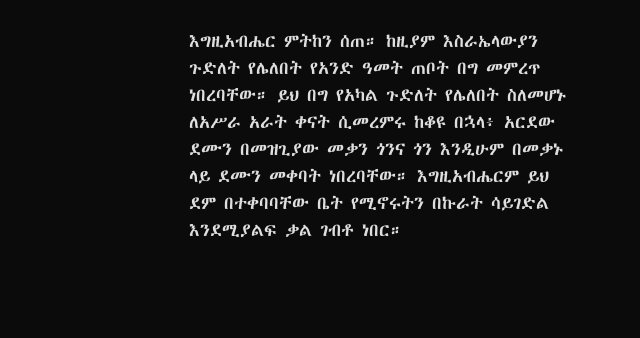እግዚአብሔር ምትከን ሰጠ። ከዚያም እስራኤላውያን ጉድለት የሌለበት የአንድ ዓመት ጠቦት በግ መምረጥ ነበረባቸው። ይህ በግ የአካል ጉድለት የሌለበት ስለመሆኑ ለአሥራ አራት ቀናት ሲመረምሩ ከቆዩ በኋላ፥ አርደው ደሙን በመዝጊያው መቃን ጎንና ጎን እንዲሁም በመቃኑ ላይ ደሙን መቀባት ነበረባቸው። እግዚአብሔርም ይህ ደም በተቀባባቸው ቤት የሚኖሩትን በኩራት ሳይገድል እንደሚያልፍ ቃል ገብቶ ነበር።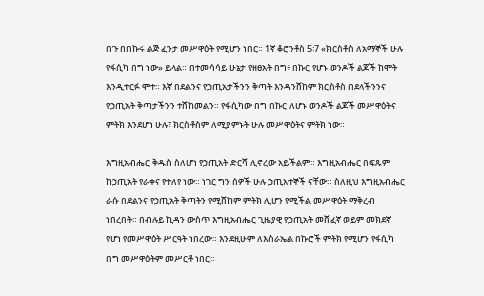በጉ በበኩሩ ልጅ ፈንታ መሥዋዕት የሚሆን ነበር። 1ኛ ቆሮንቶስ 5፡7 «ክርስቶስ ለአማኞች ሁሉ የፋሲካ በግ ነው» ይላል። በተመሳሳይ ሁኔታ የዘፀአት በግ፥ በኩር የሆኑ ወንዶች ልጆች ከሞት እንዲተርፉ ሞተ። እኛ በደልንና የኃጢአታችንን ቅጣት እንዳንሸከም ክርስቶስ በደላችንንና የኃጢአት ቅጣታችንን ተሸከመልን። የፋሲካው በግ በኩር ለሆኑ ወንዶች ልጆች መሥዋዕትና ምትክ እንደሆነ ሁሉ፣ ክርስቶስም ለሚያምኑት ሁሉ መሥዋዕትና ምትክ ነው።

እግዚአብሔር ቅዱስ ስለሆነ የኃጢአት ድርሻ ሊኖረው አይችልም። እግዚአብሔር በፍጹም ከኃጢአት የራቀና የተለየ ነው። ነገር ግን ሰዎች ሁሉ ኃጢአተኞች ናቸው። ስለዚህ እግዚአብሔር ራሱ በደልንና የኃጢአት ቅጣትን የሚሸከም ምትክ ሊሆን የሚችል መሥዋዕት ማቅረብ ነበረበት። በብሉይ ኪዳን ውስጥ እግዚአብሔር ጊዜያዊ የኃጢአት መሸፈኛ ወይም መክደኛ የሆነ የመሥዋዕት ሥርዓት ነበረው። እንደዚሁም ለእስራኤል በኩሮች ምትክ የሚሆን የፋሲካ በግ መሥዋዕትም መሥርቶ ነበር።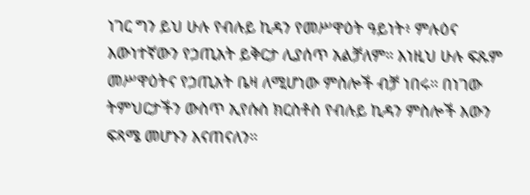ነገር ግን ይህ ሁሉ የብሉይ ኪዳን የመሥዋዕት ዓይነት፥ ምሉዕና እውነተኛውን የኃጢአት ይቅርታ ሊያሰጥ አልቻለም። እነዚህ ሁሉ ፍጹም መሥዋዕትና የኃጢአት ቤዛ ለሚሆነው ምስሎች ብቻ ነበሩ። በነገው ትምህርታችን ውስጥ ኢየሱስ ክርስቶስ የብሉይ ኪዳን ምስሎች እውን ፍጻሜ መሆኑን እናጠናለን።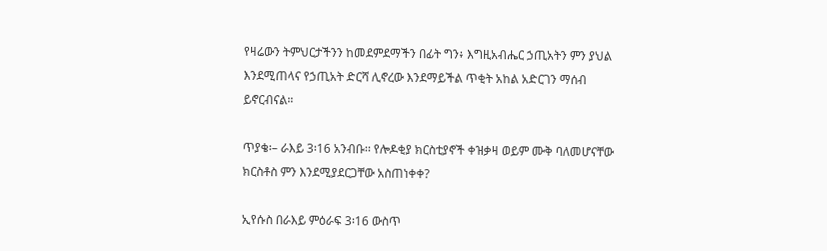የዛሬውን ትምህርታችንን ከመደምደማችን በፊት ግን፥ እግዚአብሔር ኃጢአትን ምን ያህል እንደሚጠላና የኃጢአት ድርሻ ሊኖረው እንደማይችል ጥቂት አከል አድርገን ማሰብ ይኖርብናል።

ጥያቄ፡– ራእይ 3፡16 አንብቡ፡፡ የሎዶቂያ ክርስቲያኖች ቀዝቃዛ ወይም ሙቅ ባለመሆናቸው ክርስቶስ ምን እንደሚያደርጋቸው አስጠነቀቀ?

ኢየሱስ በራእይ ምዕራፍ 3፡16 ውስጥ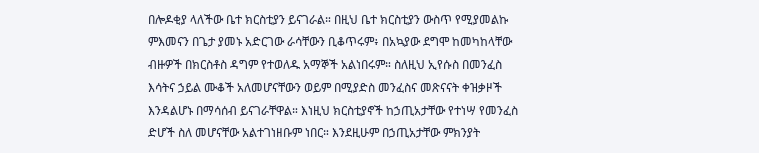በሎዶቂያ ላለችው ቤተ ክርስቲያን ይናገራል። በዚህ ቤተ ክርስቲያን ውስጥ የሚያመልኩ ምእመናን በጌታ ያመኑ አድርገው ራሳቸውን ቢቆጥሩም፥ በአኳያው ደግሞ ከመካከላቸው ብዙዎች በክርስቶስ ዳግም የተወለዱ አማኞች አልነበሩም። ስለዚህ ኢየሱስ በመንፈስ እሳትና ኃይል ሙቆች አለመሆናቸውን ወይም በሚያድስ መንፈስና መጽናናት ቀዝቃዞች እንዳልሆኑ በማሳሰብ ይናገራቸዋል። እነዚህ ክርስቲያኖች ከኃጢአታቸው የተነሣ የመንፈስ ድሆች ስለ መሆናቸው አልተገነዘቡም ነበር። እንደዚሁም በኃጢአታቸው ምክንያት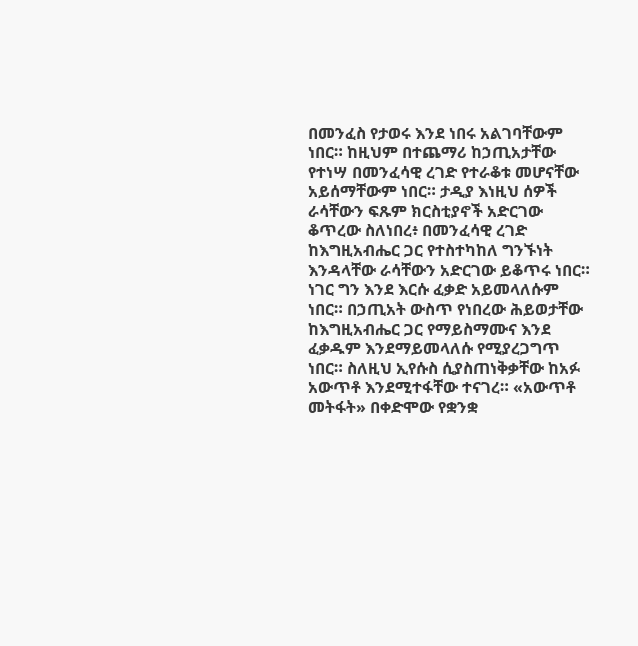በመንፈስ የታወሩ እንደ ነበሩ አልገባቸውም ነበር። ከዚህም በተጨማሪ ከኃጢአታቸው የተነሣ በመንፈሳዊ ረገድ የተራቆቱ መሆናቸው አይሰማቸውም ነበር። ታዲያ እነዚህ ሰዎች ራሳቸውን ፍጹም ክርስቲያኖች አድርገው ቆጥረው ስለነበረ፥ በመንፈሳዊ ረገድ ከእግዚአብሔር ጋር የተስተካከለ ግንኙነት እንዳላቸው ራሳቸውን አድርገው ይቆጥሩ ነበር። ነገር ግን እንደ እርሱ ፈቃድ አይመላለሱም ነበር። በኃጢአት ውስጥ የነበረው ሕይወታቸው ከእግዚአብሔር ጋር የማይስማሙና እንደ ፈቃዱም እንደማይመላለሱ የሚያረጋግጥ ነበር። ስለዚህ ኢየሱስ ሲያስጠነቅቃቸው ከአፉ አውጥቶ እንደሚተፋቸው ተናገረ። «አውጥቶ መትፋት» በቀድሞው የቋንቋ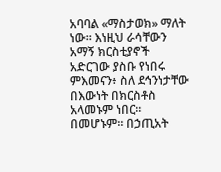አባባል «ማስታወክ» ማለት ነው። እነዚህ ራሳቸውን አማኝ ክርስቲያኖች አድርገው ያስቡ የነበሩ ምእመናን፥ ስለ ደኅንነታቸው በእውነት በክርስቶስ አላመኑም ነበር። በመሆኑም። በኃጢአት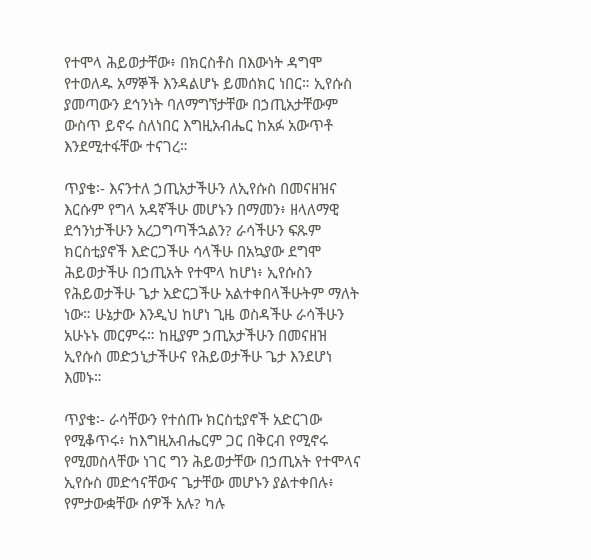የተሞላ ሕይወታቸው፥ በክርስቶስ በእውነት ዳግሞ የተወለዱ አማኞች እንዳልሆኑ ይመሰክር ነበር። ኢየሱስ ያመጣውን ደኅንነት ባለማግኘታቸው በኃጢአታቸውም ውስጥ ይኖሩ ስለነበር እግዚአብሔር ከአፉ አውጥቶ እንደሚተፋቸው ተናገረ።

ጥያቄ፡- እናንተለ ኃጢአታችሁን ለኢየሱስ በመናዘዝና እርሱም የግላ አዳኛችሁ መሆኑን በማመን፥ ዘላለማዊ ደኅንነታችሁን አረጋግጣችኋልን? ራሳችሁን ፍጹም ክርስቲያኖች እድርጋችሁ ሳላችሁ በአኳያው ደግሞ ሕይወታችሁ በኃጢአት የተሞላ ከሆነ፥ ኢየሱስን የሕይወታችሁ ጌታ አድርጋችሁ አልተቀበላችሁትም ማለት ነው። ሁኔታው እንዲህ ከሆነ ጊዜ ወስዳችሁ ራሳችሁን አሁኑኑ መርምሩ። ከዚያም ኃጢአታችሁን በመናዘዝ ኢየሱስ መድኃኒታችሁና የሕይወታችሁ ጌታ እንደሆነ እመኑ።

ጥያቄ፡- ራሳቸውን የተሰጡ ክርስቲያኖች አድርገው የሚቆጥሩ፥ ከእግዚአብሔርም ጋር በቅርብ የሚኖሩ የሚመስላቸው ነገር ግን ሕይወታቸው በኃጢአት የተሞላና ኢየሱስ መድኅናቸውና ጌታቸው መሆኑን ያልተቀበሉ፥ የምታውቋቸው ሰዎች አሉ? ካሉ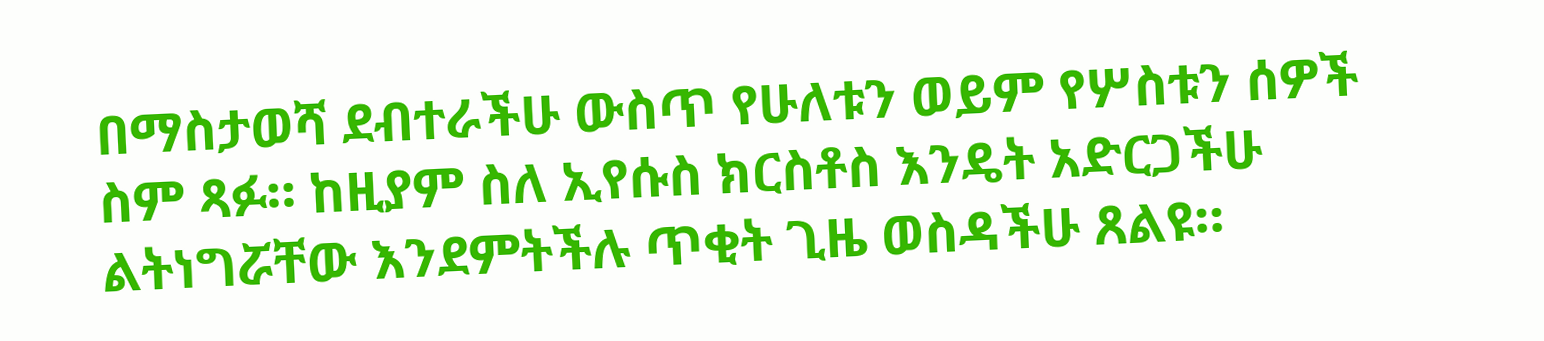በማስታወሻ ደብተራችሁ ውስጥ የሁለቱን ወይም የሦስቱን ሰዎች ስም ጻፉ። ከዚያም ስለ ኢየሱስ ክርስቶስ እንዴት አድርጋችሁ ልትነግሯቸው እንደምትችሉ ጥቂት ጊዜ ወስዳችሁ ጸልዩ።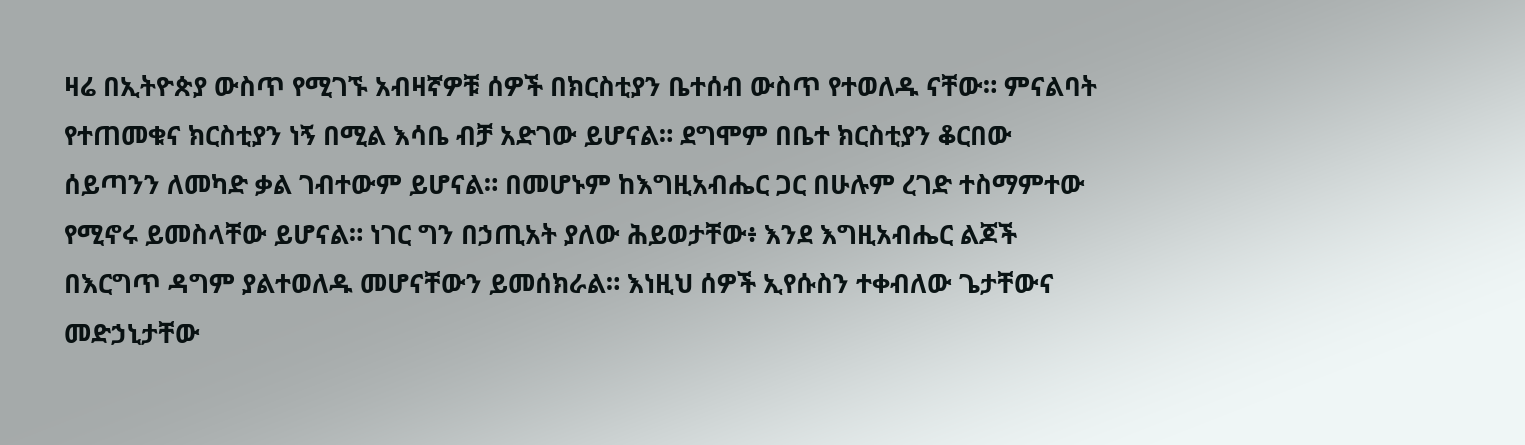ዛሬ በኢትዮጵያ ውስጥ የሚገኙ አብዛኛዎቹ ሰዎች በክርስቲያን ቤተሰብ ውስጥ የተወለዱ ናቸው። ምናልባት የተጠመቁና ክርስቲያን ነኝ በሚል እሳቤ ብቻ አድገው ይሆናል። ደግሞም በቤተ ክርስቲያን ቆርበው ሰይጣንን ለመካድ ቃል ገብተውም ይሆናል። በመሆኑም ከእግዚአብሔር ጋር በሁሉም ረገድ ተስማምተው የሚኖሩ ይመስላቸው ይሆናል። ነገር ግን በኃጢአት ያለው ሕይወታቸው፥ እንደ እግዚአብሔር ልጆች በእርግጥ ዳግም ያልተወለዱ መሆናቸውን ይመሰክራል። እነዚህ ሰዎች ኢየሱስን ተቀብለው ጌታቸውና መድኃኒታቸው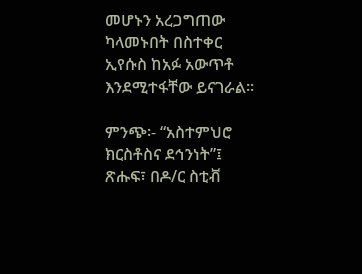መሆኑን አረጋግጠው ካላመኑበት በስተቀር ኢየሱስ ከአፉ አውጥቶ እንደሚተፋቸው ይናገራል።

ምንጭ፡- “አስተምህሮ ክርስቶስና ደኅንነት”፤ ጽሑፍ፣ በዶ/ር ስቲቭ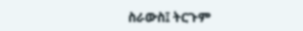ስራውስ፤ ትርጉም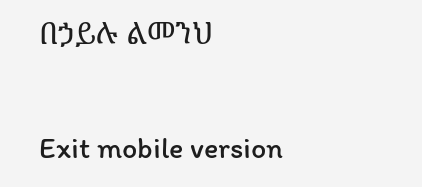በኃይሉ ልመንህ

Exit mobile version